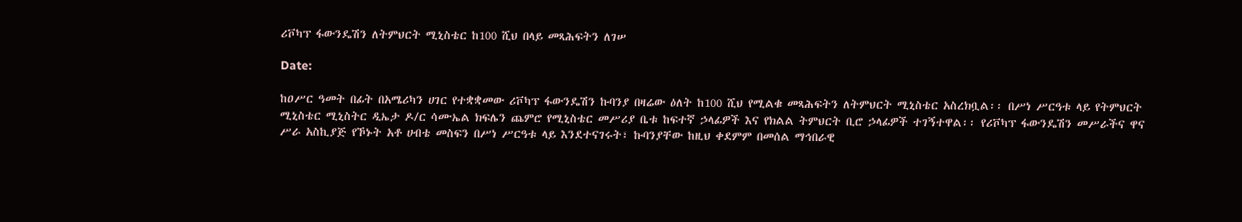ሪቮካፕ ፋውንዴሽን ለትምህርት ሚኒስቴር ከ100 ሺህ በላይ መጻሕፍትን ለገሠ

Date:

ከዐሥር ዓመት በፊት በአሜሪካን ሀገር የተቋቋመው ሪቮካፕ ፋውንዴሽን ኩባንያ በዛሬው ዕለት ከ100 ሺህ የሚልቁ መጻሕፍትን ለትምህርት ሚኒስቴር አስረክቧል፡፡ በሥነ ሥርዓቱ ላይ የትምህርት ሚኒስቴር ሚኒስትር ዲኤታ ዶ/ር ሳሙኤል ክፍሌን ጨምሮ የሚኒስቴር መሥሪያ ቤቱ ከፍተኛ ኃላፊዎች እና የክልል ትምህርት ቢሮ ኃላፊዎች ተገኝተዋል፡፡ የሪቮካፕ ፋውንዴሽን መሥራችና ዋና ሥራ አስኪያጅ የኾኑት አቶ ሀብቴ መስፍን በሥነ ሥርዓቱ ላይ እንደተናገሩት፣ ኩባንያቸው ከዚህ ቀደምም በመሰል ማኅበራዊ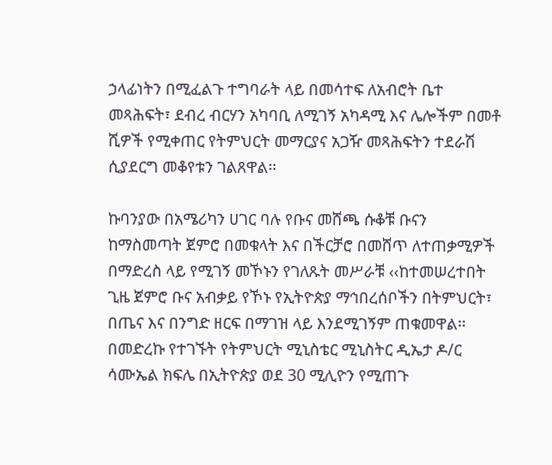ኃላፊነትን በሚፈልጉ ተግባራት ላይ በመሳተፍ ለአብሮት ቤተ መጻሕፍት፣ ደብረ ብርሃን አካባቢ ለሚገኝ አካዳሚ እና ሌሎችም በመቶ ሺዎች የሚቀጠር የትምህርት መማርያና አጋዥ መጻሕፍትን ተደራሽ ሲያደርግ መቆየቱን ገልጸዋል፡፡

ኩባንያው በአሜሪካን ሀገር ባሉ የቡና መሸጫ ሱቆቹ ቡናን ከማስመጣት ጀምሮ በመቁላት እና በችርቻሮ በመሸጥ ለተጠቃሚዎች በማድረስ ላይ የሚገኝ መኾኑን የገለጹት መሥራቹ ‹‹ከተመሠረተበት ጊዜ ጀምሮ ቡና አብቃይ የኾኑ የኢትዮጵያ ማኅበረሰቦችን በትምህርት፣ በጤና እና በንግድ ዘርፍ በማገዝ ላይ እንደሚገኝም ጠቁመዋል፡፡ በመድረኩ የተገኙት የትምህርት ሚኒስቴር ሚኒስትር ዲኤታ ዶ/ር ሳሙኤል ክፍሌ በኢትዮጵያ ወደ 30 ሚሊዮን የሚጠጉ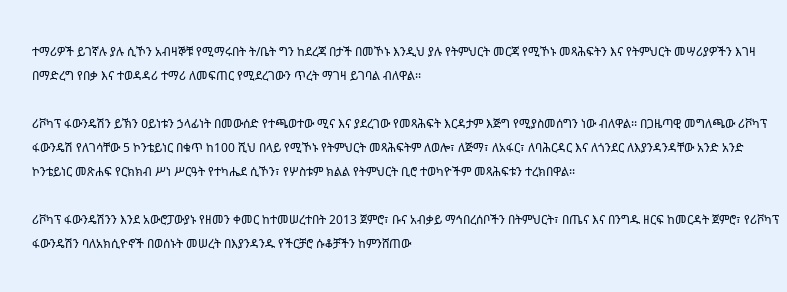ተማሪዎች ይገኛሉ ያሉ ሲኾን አብዛኞቹ የሚማሩበት ት/ቤት ግን ከደረጃ በታች በመኾኑ እንዲህ ያሉ የትምህርት መርጃ የሚኾኑ መጻሕፍትን እና የትምህርት መሣሪያዎችን እገዛ በማድረግ የበቃ እና ተወዳዳሪ ተማሪ ለመፍጠር የሚደረገውን ጥረት ማገዛ ይገባል ብለዋል፡፡

ሪቮካፕ ፋውንዴሽን ይኽን ዐይነቱን ኃላፊነት በመውሰድ የተጫወተው ሚና እና ያደረገው የመጻሕፍት እርዳታም እጅግ የሚያስመሰግን ነው ብለዋል፡፡ በጋዜጣዊ መግለጫው ሪቮካፕ ፋውንዴሽ የለገሳቸው 5 ኮንቴይነር በቁጥ ከ100 ሺህ በላይ የሚኾኑ የትምህርት መጻሕፍትም ለወሎ፣ ለጅማ፣ ለአፋር፣ ለባሕርዳር እና ለጎንደር ለእያንዳንዳቸው አንድ አንድ ኮንቴይነር መጽሐፍ የርክክብ ሥነ ሥርዓት የተካሔደ ሲኾን፣ የሦስቱም ክልል የትምህርት ቢሮ ተወካዮችም መጻሕፍቱን ተረክበዋል፡፡

ሪቮካፕ ፋውንዴሽንን እንደ አውሮፓውያኑ የዘመን ቀመር ከተመሠረተበት 2013 ጀምሮ፣ ቡና አብቃይ ማኅበረሰቦችን በትምህርት፣ በጤና እና በንግዱ ዘርፍ ከመርዳት ጀምሮ፣ የሪቮካፕ ፋውንዴሽን ባለአክሲዮኖች በወሰኑት መሠረት በእያንዳንዱ የችርቻሮ ሱቆቻችን ከምንሸጠው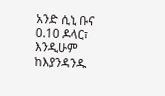አንድ ሲኒ ቡና 0.10 ዶላር፣ እንዲሁም ከእያንዳንዱ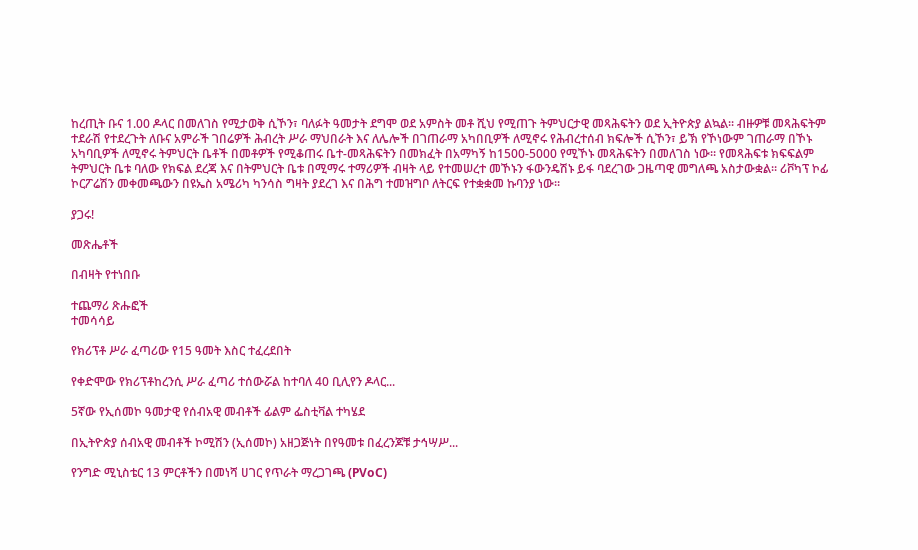ከረጢት ቡና 1.00 ዶላር በመለገስ የሚታወቅ ሲኾን፣ ባለፉት ዓመታት ደግሞ ወደ አምስት መቶ ሺህ የሚጠጉ ትምህርታዊ መጻሕፍትን ወደ ኢትዮጵያ ልኳል፡፡ ብዙዎቹ መጻሕፍትም ተደራሽ የተደረጉት ለቡና አምራች ገበሬዎች ሕብረት ሥራ ማህበራት እና ለሌሎች በገጠራማ አካበቢዎች ለሚኖሩ የሕብረተሰብ ክፍሎች ሲኾን፣ ይኽ የኾነውም ገጠራማ በኾኑ አካባቢዎች ለሚኖሩ ትምህርት ቤቶች በመቶዎች የሚቆጠሩ ቤተ-መጻሕፍትን በመክፈት በአማካኝ ከ1500-5000 የሚኾኑ መጻሕፍትን በመለገስ ነው። የመጻሕፍቱ ክፍፍልም ትምህርት ቤቱ ባለው የክፍል ደረጃ እና በትምህርት ቤቱ በሚማሩ ተማሪዎች ብዛት ላይ የተመሠረተ መኾኑን ፋውንዴሽኑ ይፋ ባደረገው ጋዜጣዊ መግለጫ አስታውቋል። ሪቮካፕ ኮፊ ኮርፖሬሽን መቀመጫውን በዩኤስ አሜሪካ ካንሳስ ግዛት ያደረገ እና በሕግ ተመዝግቦ ለትርፍ የተቋቋመ ኩባንያ ነው።

ያጋሩ!

መጽሔቶች

በብዛት የተነበቡ

ተጨማሪ ጽሑፎች
ተመሳሳይ

የክሪፕቶ ሥራ ፈጣሪው የ15 ዓመት እስር ተፈረደበት

የቀድሞው የክሪፕቶከረንሲ ሥራ ፈጣሪ ተሰውሯል ከተባለ 40 ቢሊየን ዶላር...

5ኛው የኢሰመኮ ዓመታዊ የሰብአዊ መብቶች ፊልም ፌስቲቫል ተካሄደ

በኢትዮጵያ ሰብአዊ መብቶች ኮሚሽን (ኢሰመኮ) አዘጋጅነት በየዓመቱ በፈረንጆቹ ታኅሣሥ...

የንግድ ሚኒስቴር 13 ምርቶችን በመነሻ ሀገር የጥራት ማረጋገጫ (PVoC)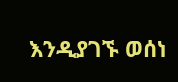እንዲያገኙ ወሰነ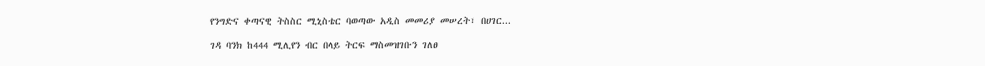የንግድና ቀጣናዊ ትስስር ሚኒስቴር ባወጣው አዲስ መመሪያ መሠረት፣ በሀገር...

ገዳ ባንክ ከ444 ሚሊየን ብር በላይ ትርፍ ማስመዝገቡን ገለፀ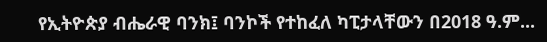የኢትዮጵያ ብሔራዊ ባንክ፤ ባንኮች የተከፈለ ካፒታላቸውን በ2018 ዓ.ም...